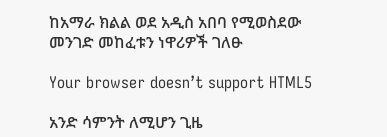ከአማራ ክልል ወደ አዲስ አበባ የሚወስደው መንገድ መከፈቱን ነዋሪዎች ገለፁ

Your browser doesn’t support HTML5

አንድ ሳምንት ለሚሆን ጊዜ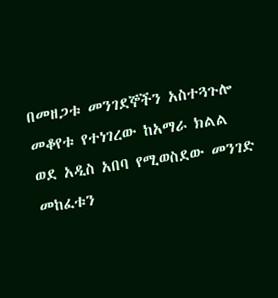በመዘጋቱ መንገደኞችን አስተጓጉሎ መቆየቱ የተነገረው ከአማራ ክልል ወደ አዲስ አበባ የሚወስደው መንገድ መከፈቱን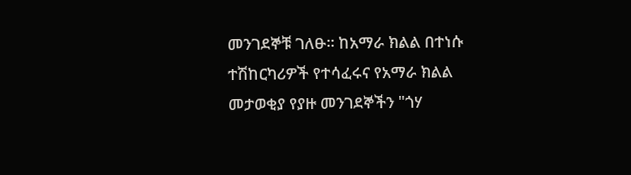መንገደኞቹ ገለፁ። ከአማራ ክልል በተነሱ ተሽከርካሪዎች የተሳፈሩና የአማራ ክልል መታወቂያ የያዙ መንገደኞችን "ጎሃ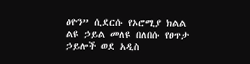ፅዮን” ሲደርሱ የኦሮሚያ ክልል ልዩ ኃይል መለዩ በለበሱ የፀጥታ ኃይሎች ወደ አዲስ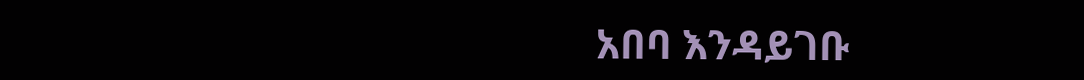አበባ እንዳይገቡ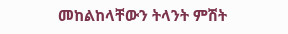መከልከላቸውን ትላንት ምሽት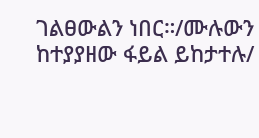ገልፀውልን ነበር።/ሙሉውን ከተያያዘው ፋይል ይከታተሉ/